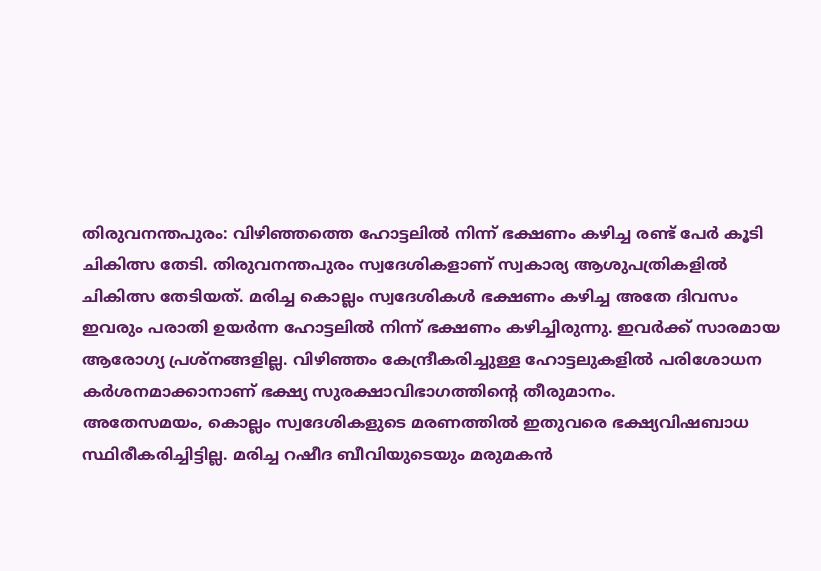തിരുവനന്തപുരം: വിഴിഞ്ഞത്തെ ഹോട്ടലിൽ നിന്ന് ഭക്ഷണം കഴിച്ച രണ്ട് പേർ കൂടി ചികിത്സ തേടി. തിരുവനന്തപുരം സ്വദേശികളാണ് സ്വകാര്യ ആശുപത്രികളിൽ ചികിത്സ തേടിയത്. മരിച്ച കൊല്ലം സ്വദേശികൾ ഭക്ഷണം കഴിച്ച അതേ ദിവസം ഇവരും പരാതി ഉയർന്ന ഹോട്ടലിൽ നിന്ന് ഭക്ഷണം കഴിച്ചിരുന്നു. ഇവർക്ക് സാരമായ ആരോഗ്യ പ്രശ്നങ്ങളില്ല. വിഴിഞ്ഞം കേന്ദ്രീകരിച്ചുള്ള ഹോട്ടലുകളിൽ പരിശോധന കർശനമാക്കാനാണ് ഭക്ഷ്യ സുരക്ഷാവിഭാഗത്തിന്റെ തീരുമാനം.
അതേസമയം, കൊല്ലം സ്വദേശികളുടെ മരണത്തിൽ ഇതുവരെ ഭക്ഷ്യവിഷബാധ സ്ഥിരീകരിച്ചിട്ടില്ല. മരിച്ച റഷീദ ബീവിയുടെയും മരുമകൻ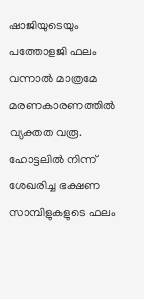ഷാജിയുടെയും പത്തോളജി ഫലം വന്നാൽ മാത്രമേ മരണകാരണത്തിൽ വ്യക്തത വരൂ. ഹോട്ടലിൽ നിന്ന് ശേഖരിച്ച ഭക്ഷണ സാമ്പിളുകളുടെ ഫലം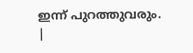ഇന്ന് പുറത്തുവരും.
|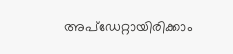അപ്ഡേറ്റായിരിക്കാം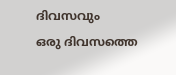ദിവസവും
ഒരു ദിവസത്തെ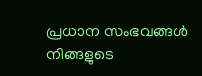പ്രധാന സംഭവങ്ങൾ നിങ്ങളുടെ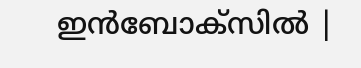ഇൻബോക്സിൽ |